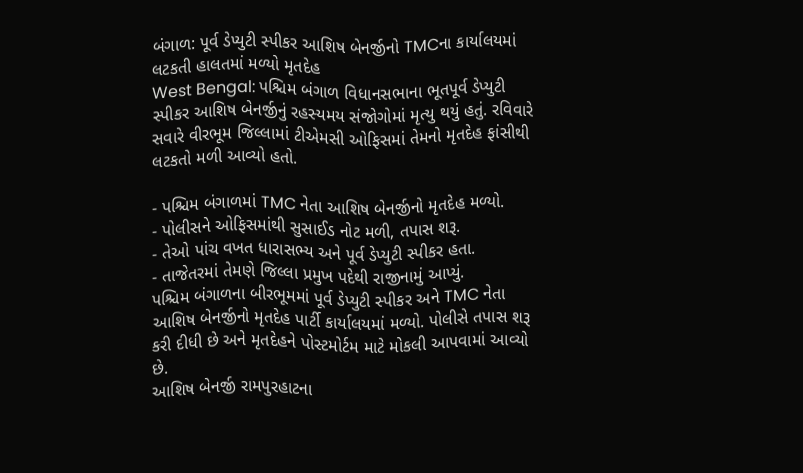બંગાળ: પૂર્વ ડેપ્યુટી સ્પીકર આશિષ બેનર્જીનો TMCના કાર્યાલયમાં લટકતી હાલતમાં મળ્યો મૃતદેહ
West Bengal: પશ્ચિમ બંગાળ વિધાનસભાના ભૂતપૂર્વ ડેપ્યુટી સ્પીકર આશિષ બેનર્જીનું રહસ્યમય સંજોગોમાં મૃત્યુ થયું હતું. રવિવારે સવારે વીરભૂમ જિલ્લામાં ટીએમસી ઓફિસમાં તેમનો મૃતદેહ ફાંસીથી લટકતો મળી આવ્યો હતો.

- પશ્ચિમ બંગાળમાં TMC નેતા આશિષ બેનર્જીનો મૃતદેહ મળ્યો.
- પોલીસને ઓફિસમાંથી સુસાઈડ નોટ મળી, તપાસ શરૂ.
- તેઓ પાંચ વખત ધારાસભ્ય અને પૂર્વ ડેપ્યુટી સ્પીકર હતા.
- તાજેતરમાં તેમણે જિલ્લા પ્રમુખ પદેથી રાજીનામું આપ્યું.
પશ્ચિમ બંગાળના બીરભૂમમાં પૂર્વ ડેપ્યુટી સ્પીકર અને TMC નેતા આશિષ બેનર્જીનો મૃતદેહ પાર્ટી કાર્યાલયમાં મળ્યો. પોલીસે તપાસ શરૂ કરી દીધી છે અને મૃતદેહને પોસ્ટમોર્ટમ માટે મોકલી આપવામાં આવ્યો છે.
આશિષ બેનર્જી રામપુરહાટના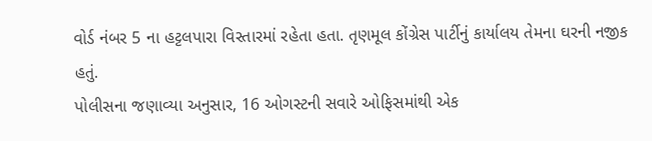વોર્ડ નંબર 5 ના હટ્ટલપારા વિસ્તારમાં રહેતા હતા. તૃણમૂલ કોંગ્રેસ પાર્ટીનું કાર્યાલય તેમના ઘરની નજીક હતું.
પોલીસના જણાવ્યા અનુસાર, 16 ઓગસ્ટની સવારે ઓફિસમાંથી એક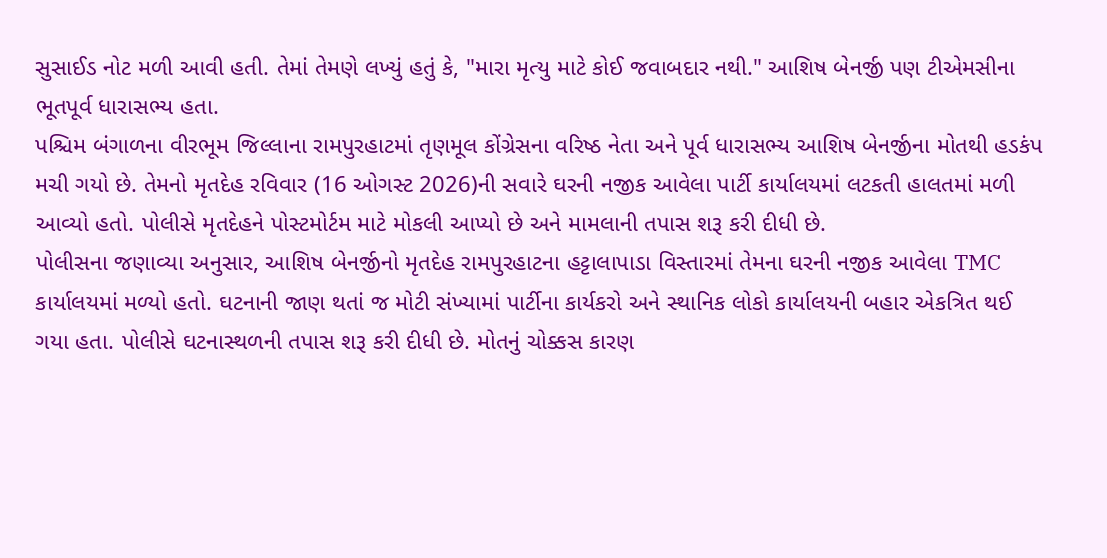સુસાઈડ નોટ મળી આવી હતી. તેમાં તેમણે લખ્યું હતું કે, "મારા મૃત્યુ માટે કોઈ જવાબદાર નથી." આશિષ બેનર્જી પણ ટીએમસીના ભૂતપૂર્વ ધારાસભ્ય હતા.
પશ્ચિમ બંગાળના વીરભૂમ જિલ્લાના રામપુરહાટમાં તૃણમૂલ કોંગ્રેસના વરિષ્ઠ નેતા અને પૂર્વ ધારાસભ્ય આશિષ બેનર્જીના મોતથી હડકંપ મચી ગયો છે. તેમનો મૃતદેહ રવિવાર (16 ઓગસ્ટ 2026)ની સવારે ઘરની નજીક આવેલા પાર્ટી કાર્યાલયમાં લટકતી હાલતમાં મળી આવ્યો હતો. પોલીસે મૃતદેહને પોસ્ટમોર્ટમ માટે મોકલી આપ્યો છે અને મામલાની તપાસ શરૂ કરી દીધી છે.
પોલીસના જણાવ્યા અનુસાર, આશિષ બેનર્જીનો મૃતદેહ રામપુરહાટના હટ્ટાલાપાડા વિસ્તારમાં તેમના ઘરની નજીક આવેલા TMC કાર્યાલયમાં મળ્યો હતો. ઘટનાની જાણ થતાં જ મોટી સંખ્યામાં પાર્ટીના કાર્યકરો અને સ્થાનિક લોકો કાર્યાલયની બહાર એકત્રિત થઈ ગયા હતા. પોલીસે ઘટનાસ્થળની તપાસ શરૂ કરી દીધી છે. મોતનું ચોક્કસ કારણ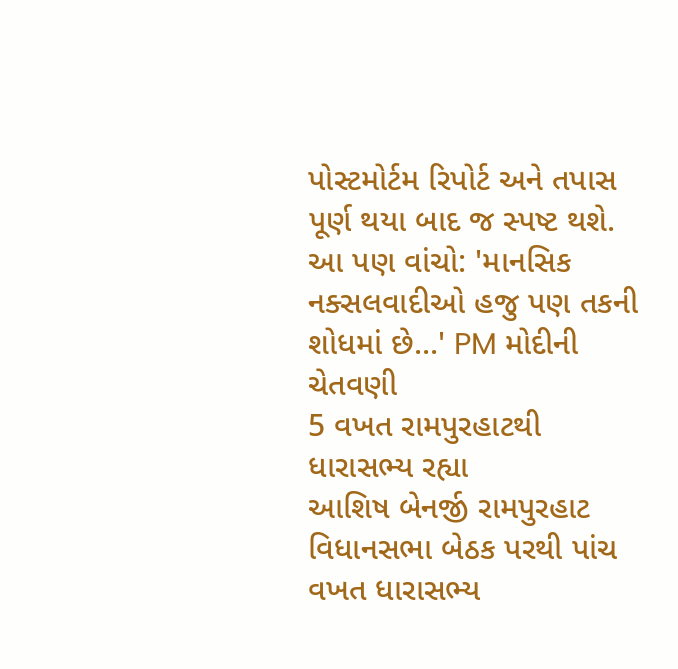પોસ્ટમોર્ટમ રિપોર્ટ અને તપાસ પૂર્ણ થયા બાદ જ સ્પષ્ટ થશે.
આ પણ વાંચો: 'માનસિક નક્સલવાદીઓ હજુ પણ તકની શોધમાં છે...' PM મોદીની ચેતવણી
5 વખત રામપુરહાટથી ધારાસભ્ય રહ્યા
આશિષ બેનર્જી રામપુરહાટ વિધાનસભા બેઠક પરથી પાંચ વખત ધારાસભ્ય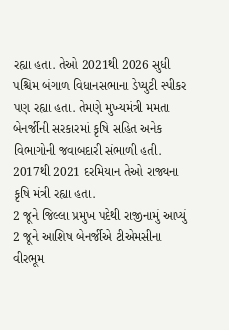રહ્યા હતા. તેઓ 2021થી 2026 સુધી પશ્ચિમ બંગાળ વિધાનસભાના ડેપ્યુટી સ્પીકર પણ રહ્યા હતા. તેમણે મુખ્યમંત્રી મમતા બેનર્જીની સરકારમાં કૃષિ સહિત અનેક વિભાગોની જવાબદારી સંભાળી હતી. 2017થી 2021 દરમિયાન તેઓ રાજ્યના કૃષિ મંત્રી રહ્યા હતા.
2 જૂને જિલ્લા પ્રમુખ પદેથી રાજીનામું આપ્યું
2 જૂને આશિષ બેનર્જીએ ટીએમસીના વીરભૂમ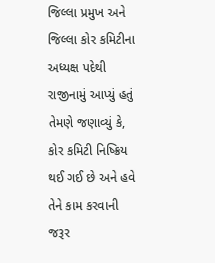જિલ્લા પ્રમુખ અને જિલ્લા કોર કમિટીના અધ્યક્ષ પદેથી રાજીનામું આપ્યું હતું તેમણે જણાવ્યું કે, કોર કમિટી નિષ્ક્રિય થઈ ગઈ છે અને હવે તેને કામ કરવાની જરૂર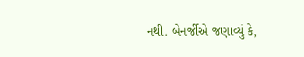નથી. બેનર્જીએ જણાવ્યું કે,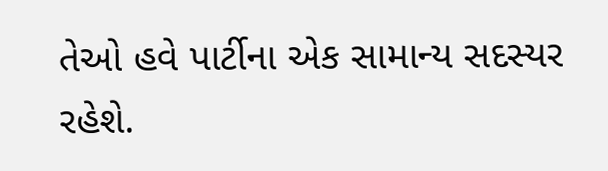તેઓ હવે પાર્ટીના એક સામાન્ય સદસ્યર રહેશે.